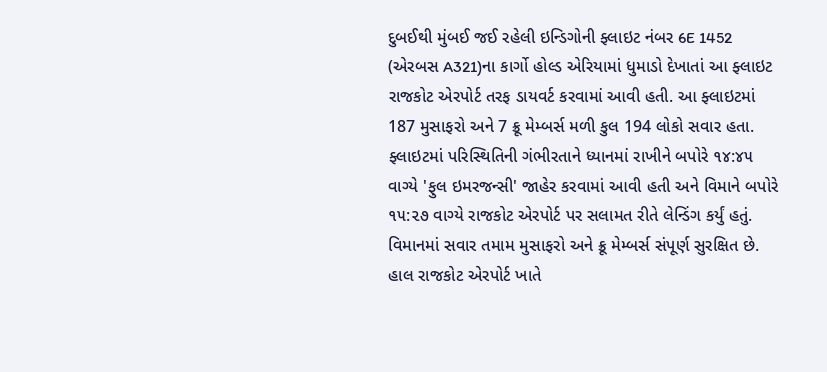દુબઈથી મુંબઈ જઈ રહેલી ઇન્ડિગોની ફ્લાઇટ નંબર 6E 1452 (એરબસ A321)ના કાર્ગો હોલ્ડ એરિયામાં ધુમાડો દેખાતાં આ ફ્લાઇટ રાજકોટ એરપોર્ટ તરફ ડાયવર્ટ કરવામાં આવી હતી. આ ફ્લાઇટમાં 187 મુસાફરો અને 7 ક્રૂ મેમ્બર્સ મળી કુલ 194 લોકો સવાર હતા.
ફ્લાઇટમાં પરિસ્થિતિની ગંભીરતાને ધ્યાનમાં રાખીને બપોરે ૧૪:૪૫ વાગ્યે 'ફુલ ઇમરજન્સી' જાહેર કરવામાં આવી હતી અને વિમાને બપોરે ૧૫:૨૭ વાગ્યે રાજકોટ એરપોર્ટ પર સલામત રીતે લેન્ડિંગ કર્યું હતું. વિમાનમાં સવાર તમામ મુસાફરો અને ક્રૂ મેમ્બર્સ સંપૂર્ણ સુરક્ષિત છે.
હાલ રાજકોટ એરપોર્ટ ખાતે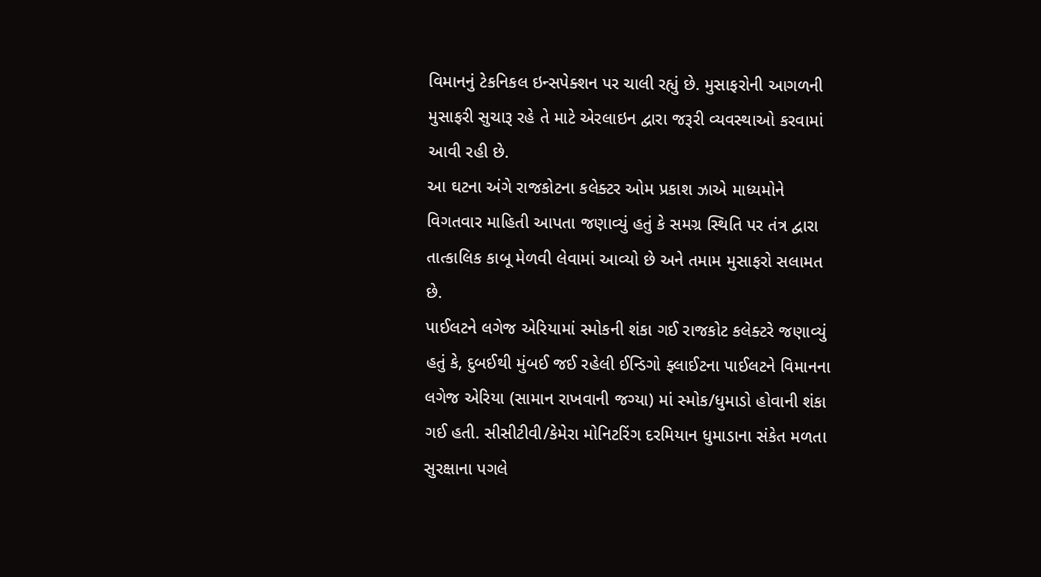વિમાનનું ટેકનિકલ ઇન્સપેક્શન પર ચાલી રહ્યું છે. મુસાફરોની આગળની મુસાફરી સુચારૂ રહે તે માટે એરલાઇન દ્વારા જરૂરી વ્યવસ્થાઓ કરવામાં આવી રહી છે.
આ ઘટના અંગે રાજકોટના કલેક્ટર ઓમ પ્રકાશ ઝાએ માધ્યમોને વિગતવાર માહિતી આપતા જણાવ્યું હતું કે સમગ્ર સ્થિતિ પર તંત્ર દ્વારા તાત્કાલિક કાબૂ મેળવી લેવામાં આવ્યો છે અને તમામ મુસાફરો સલામત છે.
પાઈલટને લગેજ એરિયામાં સ્મોકની શંકા ગઈ રાજકોટ કલેક્ટરે જણાવ્યું હતું કે, દુબઈથી મુંબઈ જઈ રહેલી ઈન્ડિગો ફ્લાઈટના પાઈલટને વિમાનના લગેજ એરિયા (સામાન રાખવાની જગ્યા) માં સ્મોક/ધુમાડો હોવાની શંકા ગઈ હતી. સીસીટીવી/કેમેરા મોનિટરિંગ દરમિયાન ધુમાડાના સંકેત મળતા સુરક્ષાના પગલે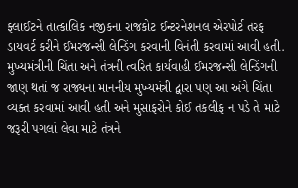ફ્લાઈટને તાત્કાલિક નજીકના રાજકોટ ઈન્ટરનેશનલ એરપોર્ટ તરફ ડાયવર્ટ કરીને ઈમરજન્સી લેન્ડિંગ કરવાની વિનંતી કરવામાં આવી હતી.
મુખ્યમંત્રીની ચિંતા અને તંત્રની ત્વરિત કાર્યવાહી ઈમરજન્સી લેન્ડિંગની જાણ થતાં જ રાજ્યના માનનીય મુખ્યમંત્રી દ્વારા પણ આ અંગે ચિંતા વ્યક્ત કરવામાં આવી હતી અને મુસાફરોને કોઈ તકલીફ ન પડે તે માટે જરૂરી પગલાં લેવા માટે તંત્રને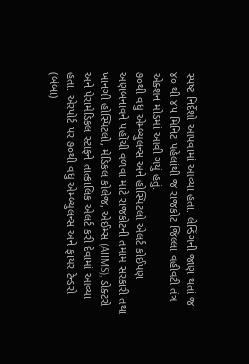સ્પષ્ટ નિર્દેશો આપવામાં આવ્યા હતા. લેન્ડિંગની જાણ થતાં જ ૪૦ થી ૪૫ મિનિટ પહેલાંથી જ રાજકોટ જિલ્લા વહીવટી તંત્ર એક્શન મોડમાં આવી ગયું હતું.
૭૦થી વધુ એમ્બ્યુલન્સ અને હોસ્પિટલો એલર્ટ કોઈપણ અણબનાવને પહોંચી વળવા માટે રાજકોટની તમામ સરકારી તથા ખાનગી હોસ્પિટલો, મેડિકલ કોલેજ, એઈમ્સ (AIIMS), ડોક્ટરો અને પેરામેડિકલ સ્ટાફને તાત્કાલિક એલર્ટ કરી દેવામાં આવ્યા હતા. એરપોર્ટ પર ૭૦થી વધુ એમ્બ્યુલન્સ અને ફાયર ટેન્ડરો (બંબા)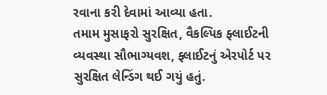રવાના કરી દેવામાં આવ્યા હતા.
તમામ મુસાફરો સુરક્ષિત, વૈકલ્પિક ફ્લાઈટની વ્યવસ્થા સૌભાગ્યવશ, ફ્લાઈટનું એરપોર્ટ પર સુરક્ષિત લેન્ડિંગ થઈ ગયું હતું.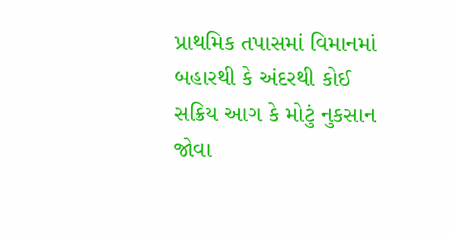પ્રાથમિક તપાસમાં વિમાનમાં બહારથી કે અંદરથી કોઈ સક્રિય આગ કે મોટું નુકસાન જોવા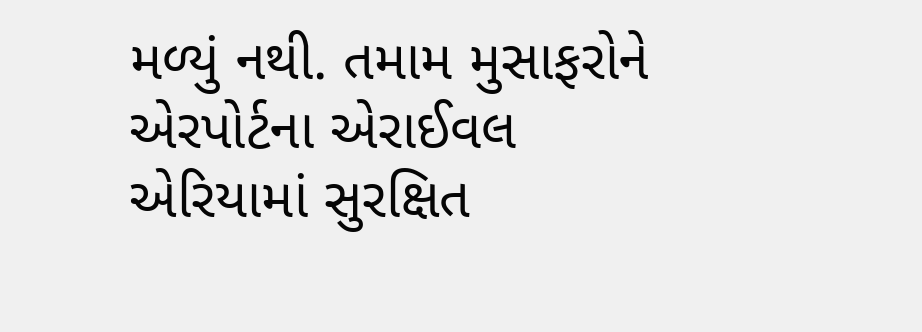મળ્યું નથી. તમામ મુસાફરોને એરપોર્ટના એરાઈવલ એરિયામાં સુરક્ષિત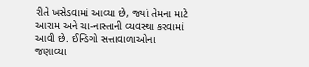રીતે ખસેડવામાં આવ્યા છે, જ્યાં તેમના માટે આરામ અને ચા-નાસ્તાની વ્યવસ્થા કરવામાં આવી છે. ઈન્ડિગો સત્તાવાળાઓના જણાવ્યા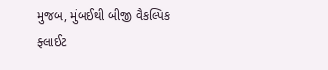મુજબ, મુંબઈથી બીજી વૈકલ્પિક ફ્લાઈટ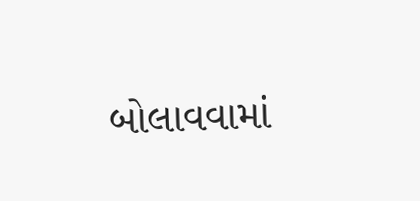બોલાવવામાં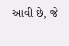આવી છે, જે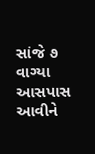સાંજે ૭ વાગ્યા આસપાસ આવીને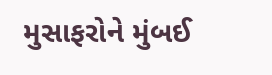મુસાફરોને મુંબઈ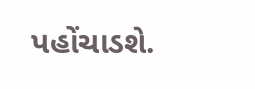પહોંચાડશે.